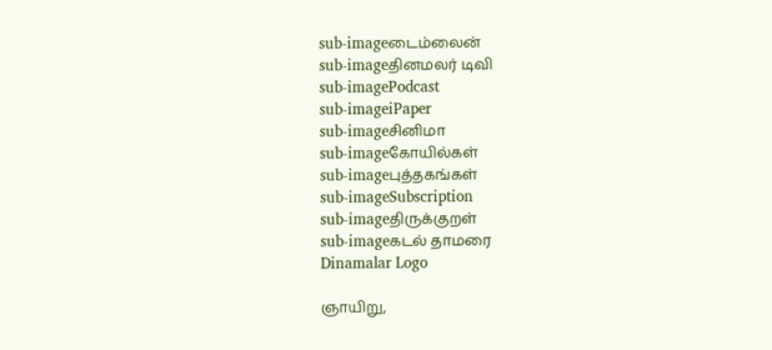sub-imageடைம்லைன்
sub-imageதினமலர் டிவி
sub-imagePodcast
sub-imageiPaper
sub-imageசினிமா
sub-imageகோயில்கள்
sub-imageபுத்தகங்கள்
sub-imageSubscription
sub-imageதிருக்குறள்
sub-imageகடல் தாமரை
Dinamalar Logo

ஞாயிறு,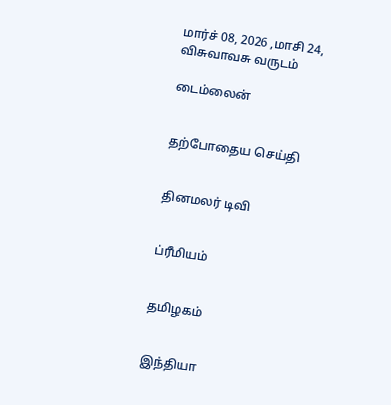மார்ச் 08, 2026 ,மாசி 24, விசுவாவசு வருடம்

டைம்லைன்


தற்போதைய செய்தி


தினமலர் டிவி


ப்ரீமியம்


தமிழகம்


இந்தியா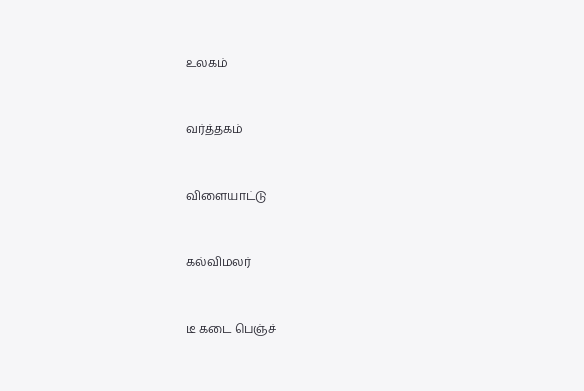உலகம்


வர்த்தகம்


விளையாட்டு


கல்விமலர்


டீ கடை பெஞ்ச்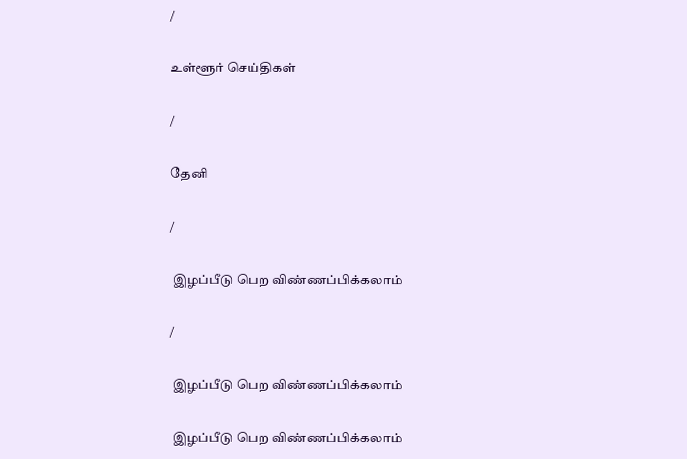/

உள்ளூர் செய்திகள்

/

தேனி

/

 இழப்பீடு பெற விண்ணப்பிக்கலாம்

/

 இழப்பீடு பெற விண்ணப்பிக்கலாம்

 இழப்பீடு பெற விண்ணப்பிக்கலாம்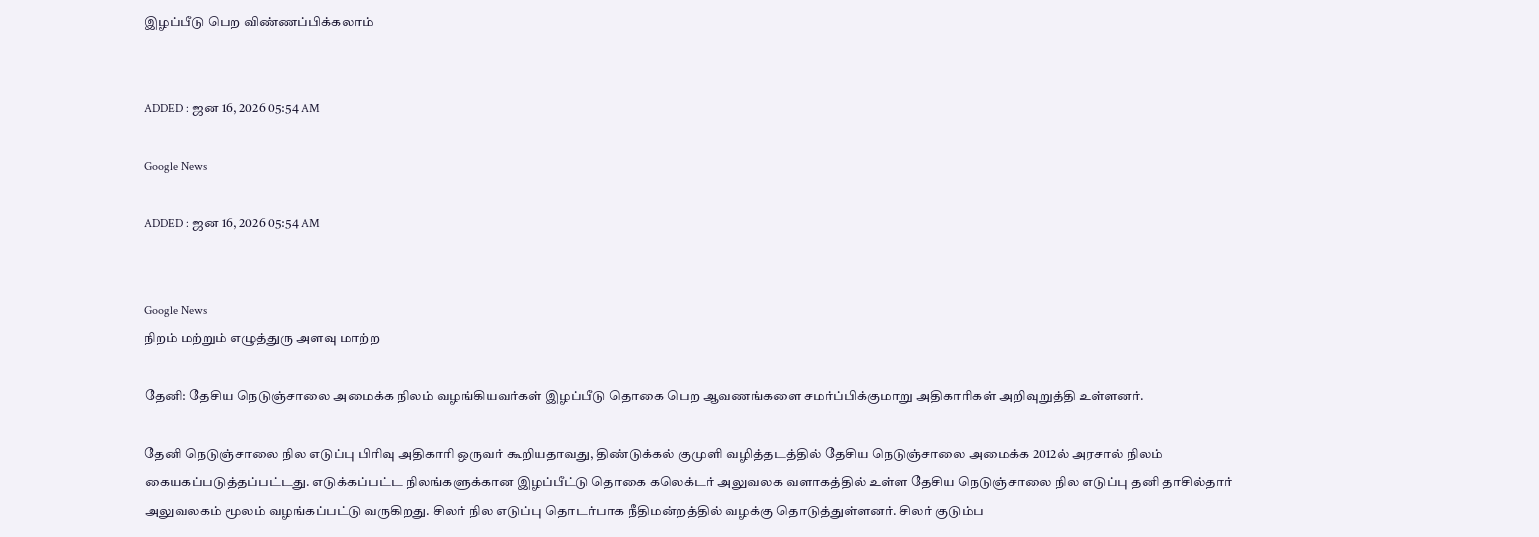இழப்பீடு பெற விண்ணப்பிக்கலாம்


ADDED : ஜன 16, 2026 05:54 AM

Google News

ADDED : ஜன 16, 2026 05:54 AM


Google News
நிறம் மற்றும் எழுத்துரு அளவு மாற்ற

தேனி: தேசிய நெடுஞ்சாலை அமைக்க நிலம் வழங்கியவர்கள் இழப்பீடு தொகை பெற ஆவணங்களை சமர்ப்பிக்குமாறு அதிகாரிகள் அறிவுறுத்தி உள்ளனர்.

தேனி நெடுஞ்சாலை நில எடுப்பு பிரிவு அதிகாரி ஒருவர் கூறியதாவது, திண்டுக்கல் குமுளி வழித்தடத்தில் தேசிய நெடுஞ்சாலை அமைக்க 2012ல் அரசால் நிலம் கையகப்படுத்தப்பட்டது. எடுக்கப்பட்ட நிலங்களுக்கான இழப்பீட்டு தொகை கலெக்டர் அலுவலக வளாகத்தில் உள்ள தேசிய நெடுஞ்சாலை நில எடுப்பு தனி தாசில்தார் அலுவலகம் மூலம் வழங்கப்பட்டு வருகிறது. சிலர் நில எடுப்பு தொடர்பாக நீதிமன்றத்தில் வழக்கு தொடுத்துள்ளனர். சிலர் குடும்ப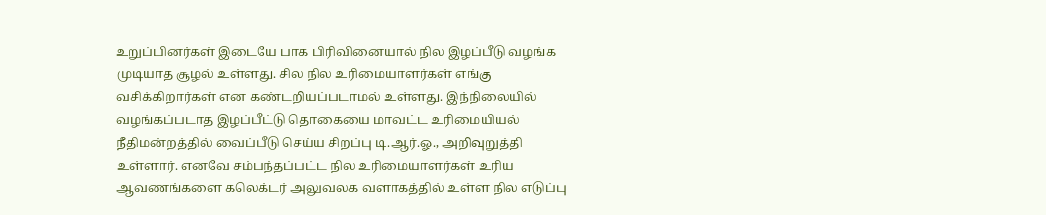உறுப்பினர்கள் இடையே பாக பிரிவினையால் நில இழப்பீடு வழங்க முடியாத சூழல் உள்ளது. சில நில உரிமையாளர்கள் எங்கு வசிக்கிறார்கள் என கண்டறியப்படாமல் உள்ளது. இந்நிலையில் வழங்கப்படாத இழப்பீட்டு தொகையை மாவட்ட உரிமையியல் நீதிமன்றத்தில் வைப்பீடு செய்ய சிறப்பு டி.ஆர்.ஓ., அறிவுறுத்தி உள்ளார். எனவே சம்பந்தப்பட்ட நில உரிமையாளர்கள் உரிய ஆவணங்களை கலெக்டர் அலுவலக வளாகத்தில் உள்ள நில எடுப்பு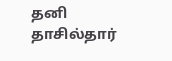தனி தாசில்தார்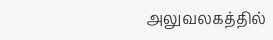அலுவலகத்தில்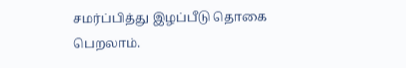சமர்ப்பித்து இழப்பீடு தொகை பெறலாம்.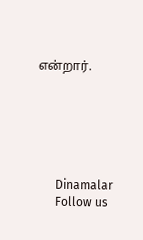என்றார்.






      Dinamalar
      Follow us